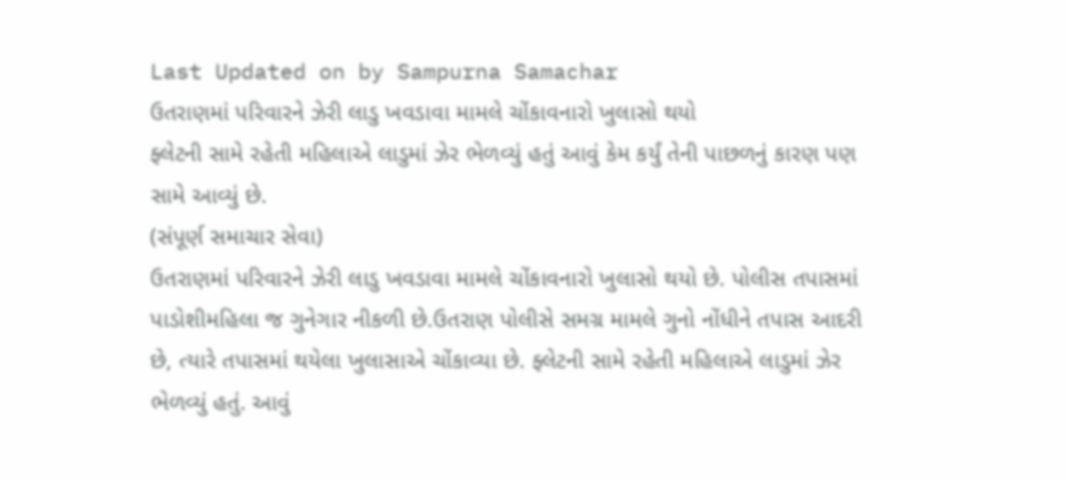Last Updated on by Sampurna Samachar
ઉતરાણમાં પરિવારને ઝેરી લાડુ ખવડાવા મામલે ચોંકાવનારો ખુલાસો થયો
ફ્લેટની સામે રહેતી મહિલાએ લાડુમાં ઝેર ભેળવ્યું હતું આવું કેમ કર્યું તેની પાછળનું કારણ પણ સામે આવ્યું છે.
(સંપૂર્ણ સમાચાર સેવા)
ઉતરાણમાં પરિવારને ઝેરી લાડુ ખવડાવા મામલે ચોંકાવનારો ખુલાસો થયો છે. પોલીસ તપાસમાં પાડોશીમહિલા જ ગુનેગાર નીકળી છે.ઉતરાણ પોલીસે સમગ્ર મામલે ગુનો નોંધીને તપાસ આદરી છે, ત્યારે તપાસમાં થયેલા ખુલાસાએ ચોંકાવ્યા છે. ફ્લેટની સામે રહેતી મહિલાએ લાડુમાં ઝેર ભેળવ્યું હતું. આવું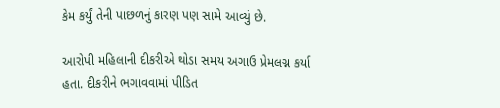કેમ કર્યું તેની પાછળનું કારણ પણ સામે આવ્યું છે.

આરોપી મહિલાની દીકરીએ થોડા સમય અગાઉ પ્રેમલગ્ન કર્યા હતા. દીકરીને ભગાવવામાં પીડિત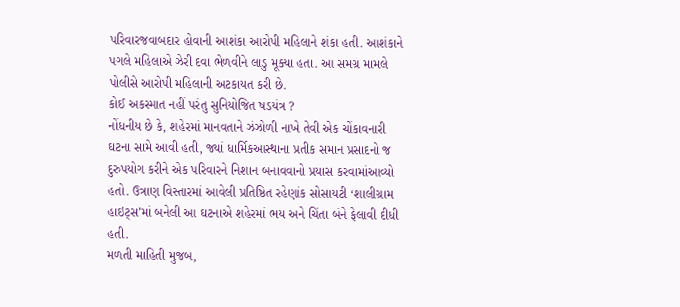પરિવારજવાબદાર હોવાની આશંકા આરોપી મહિલાને શંકા હતી. આશંકાને પગલે મહિલાએ ઝેરી દવા ભેળવીને લાડુ મૂક્યા હતા. આ સમગ્ર મામલે પોલીસે આરોપી મહિલાની અટકાયત કરી છે.
કોઈ અકસ્માત નહીં પરંતુ સુનિયોજિત ષડયંત્ર ?
નોંધનીય છે કે, શહેરમાં માનવતાને ઝંઝોળી નાખે તેવી એક ચોંકાવનારી ઘટના સામે આવી હતી, જ્યાં ધાર્મિકઆસ્થાના પ્રતીક સમાન પ્રસાદનો જ દુરુપયોગ કરીને એક પરિવારને નિશાન બનાવવાનો પ્રયાસ કરવામાંઆવ્યો હતો. ઉત્રાણ વિસ્તારમાં આવેલી પ્રતિષ્ઠિત રહેણાંક સોસાયટી ‘શાલીગ્રામ હાઇટ્સ’માં બનેલી આ ઘટનાએ શહેરમાં ભય અને ચિંતા બંને ફેલાવી દીધી હતી.
મળતી માહિતી મુજબ,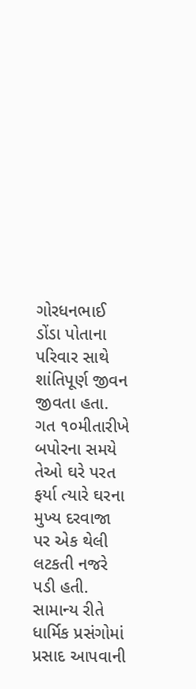ગોરધનભાઈ ડોંડા પોતાના પરિવાર સાથે શાંતિપૂર્ણ જીવન જીવતા હતા. ગત ૧૦મીતારીખે બપોરના સમયે તેઓ ઘરે પરત ફર્યા ત્યારે ઘરના મુખ્ય દરવાજા પર એક થેલી લટકતી નજરે પડી હતી. સામાન્ય રીતે ધાર્મિક પ્રસંગોમાં પ્રસાદ આપવાની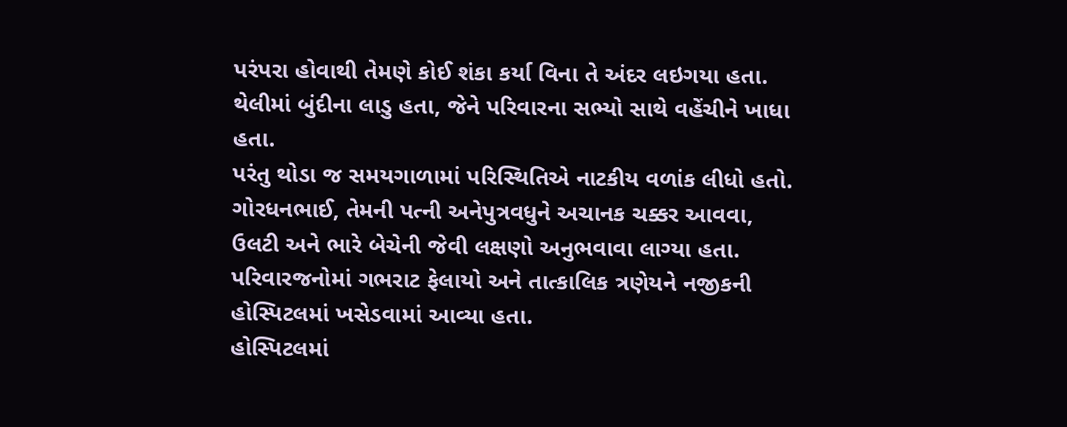પરંપરા હોવાથી તેમણે કોઈ શંકા કર્યા વિના તે અંદર લઇગયા હતા. થેલીમાં બુંદીના લાડુ હતા, જેને પરિવારના સભ્યો સાથે વહેંચીને ખાધા હતા.
પરંતુ થોડા જ સમયગાળામાં પરિસ્થિતિએ નાટકીય વળાંક લીધો હતો. ગોરધનભાઈ, તેમની પત્ની અનેપુત્રવધુને અચાનક ચક્કર આવવા, ઉલટી અને ભારે બેચેની જેવી લક્ષણો અનુભવાવા લાગ્યા હતા. પરિવારજનોમાં ગભરાટ ફેલાયો અને તાત્કાલિક ત્રણેયને નજીકની હોસ્પિટલમાં ખસેડવામાં આવ્યા હતા.
હોસ્પિટલમાં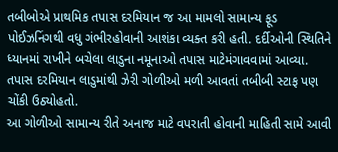તબીબોએ પ્રાથમિક તપાસ દરમિયાન જ આ મામલો સામાન્ય ફૂડ પોઈઝનિંગથી વધુ ગંભીરહોવાની આશંકા વ્યક્ત કરી હતી. દર્દીઓની સ્થિતિને ધ્યાનમાં રાખીને બચેલા લાડુના નમૂનાઓ તપાસ માટેમંગાવવામાં આવ્યા. તપાસ દરમિયાન લાડુમાંથી ઝેરી ગોળીઓ મળી આવતાં તબીબી સ્ટાફ પણ ચોંકી ઉઠ્યોહતો.
આ ગોળીઓ સામાન્ય રીતે અનાજ માટે વપરાતી હોવાની માહિતી સામે આવી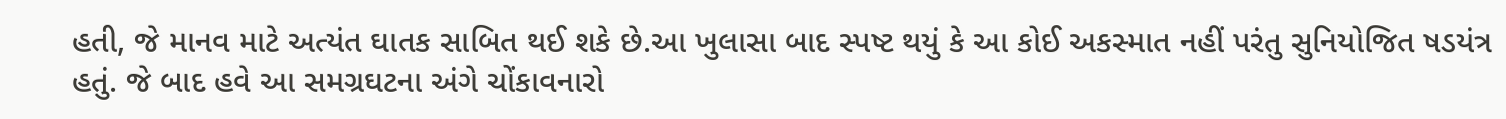હતી, જે માનવ માટે અત્યંત ઘાતક સાબિત થઈ શકે છે.આ ખુલાસા બાદ સ્પષ્ટ થયું કે આ કોઈ અકસ્માત નહીં પરંતુ સુનિયોજિત ષડયંત્ર હતું. જે બાદ હવે આ સમગ્રઘટના અંગે ચોંકાવનારો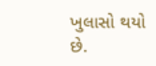ખુલાસો થયો છે.